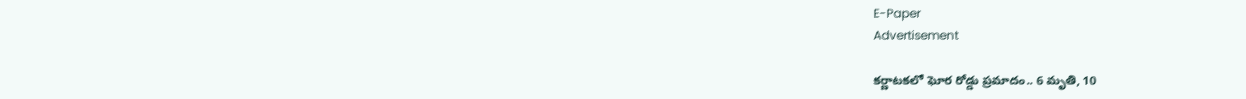E-Paper
Advertisement

కర్ణాటకలో ఘోర రోడ్డు ప్రమాదం.. 6 మృతి, 10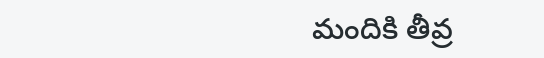మందికి తీవ్ర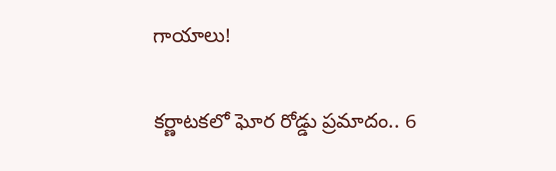గాయాలు!

కర్ణాటకలో ఘోర రోడ్డు ప్రమాదం.. 6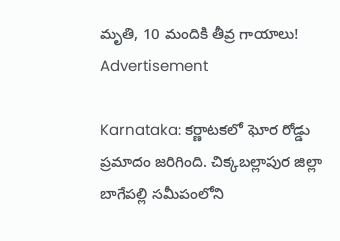మృతి, 10 మందికి తీవ్ర గాయాలు!
Advertisement

Karnataka: కర్ణాటకలో ఘోర రోడ్డు ప్రమాదం జరిగింది. చిక్కబల్లాపుర జిల్లా బాగేపల్లి సమీపంలోని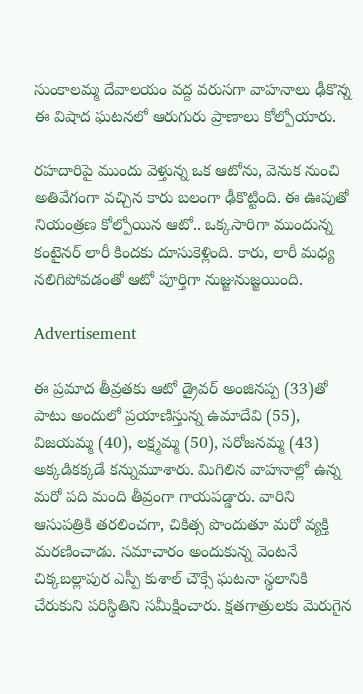సుంకాలమ్మ దేవాలయం వద్ద వరుసగా వాహనాలు ఢీకొన్న ఈ విషాద ఘటనలో ఆరుగురు ప్రాణాలు కోల్పోయారు.

రహదారిపై ముందు వెళ్తున్న ఒక ఆటోను, వెనుక నుంచి అతివేగంగా వచ్చిన కారు బలంగా ఢీకొట్టింది. ఈ ఊపుతో నియంత్రణ కోల్పోయిన ఆటో.. ఒక్కసారిగా ముందున్న కంటైనర్ లారీ కిందకు దూసుకెళ్లింది. కారు, లారీ మధ్య నలిగిపోవడంతో ఆటో పూర్తిగా నుజ్జునుజ్జయింది.

Advertisement

ఈ ప్రమాద తీవ్రతకు ఆటో డ్రైవర్ అంజినప్ప (33)తో పాటు అందులో ప్రయాణిస్తున్న ఉమాదేవి (55), విజయమ్మ (40), లక్ష్మమ్మ (50), సరోజనమ్మ (43) అక్కడికక్కడే కన్నుమూశారు. మిగిలిన వాహనాల్లో ఉన్న మరో పది మంది తీవ్రంగా గాయపడ్డారు. వారిని ఆసుపత్రికి తరలించగా, చికిత్స పొందుతూ మరో వ్యక్తి మరణించాడు. సమాచారం అందుకున్న వెంటనే చిక్కబల్లాపుర ఎస్పీ కుశాల్ చౌక్సే ఘటనా స్థలానికి చేరుకుని పరిస్థితిని సమీక్షించారు. క్షతగాత్రులకు మెరుగైన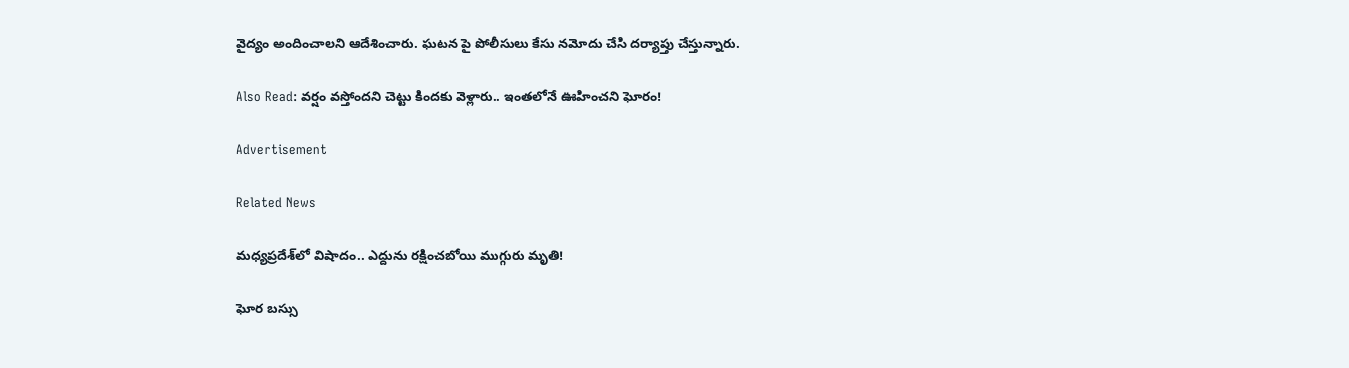వైద్యం అందించాలని ఆదేశించారు. ఘటన పై పోలీసులు కేసు నమోదు చేసి దర్యాప్తు చేస్తున్నారు.

Also Read: వర్షం వస్తోందని చెట్టు కిందకు వెళ్లారు.. ఇంతలోనే ఊహించని ఘోరం!

Advertisement

Related News

మధ్యప్రదేశ్‌లో విషాదం.. ఎద్దును రక్షించబోయి ముగ్గురు మృతి!

ఘోర బస్సు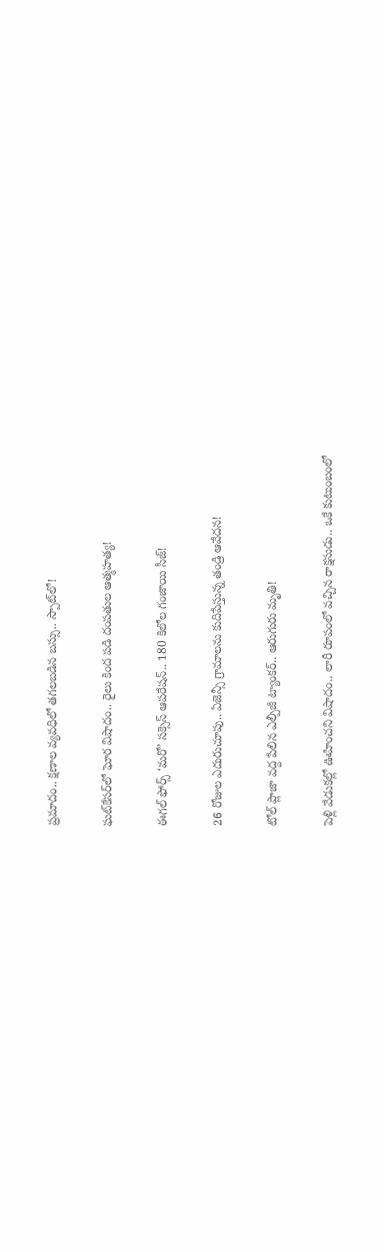ప్రమాదం.. క్షణాల వ్యవధిలో తగలబడిన బస్సు.. స్పాట్‌లో!

ఘట్‌కేసర్‌లో ఘోర విషాదం.. రైలు కింద పడి దంపతుల ఆత్మహత్య!

ఈగల్ ఫోర్స్ ‘మరో’ సక్సెస్ ఆపరేషన్.. 180 కిలోల గంజాయి సీజ్!

26 రోజుల ఎదురుచూపు.. ఏజెన్సీ గ్రామాలను కుదిపేస్తున్న తండ్రి ఆవేదన!

టోల్ ప్లాజా వద్ద పేలిన ఎల్పీజీ ట్యాంకర్.. ఆరుగురు మృతి!

పెళ్లి వేడుకల్లో ఊహించని విషాదం.. లారీ రూపంలో వచ్చిన రాక్షసుడు.. ఒకే కుటుంబంలో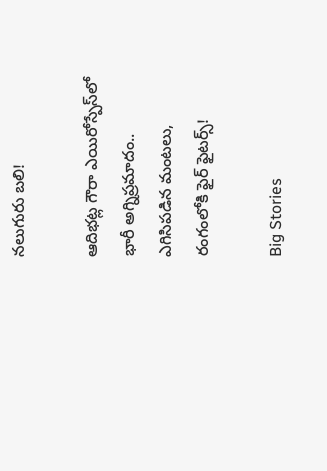నలుగురు బలి!

ఆదిభట్ల గౌరా ఎయిరోస్పేస్‌లో భారీ అగ్నిప్రమాదం.. ఎగిసిపడిన మంటలు, రంగంలోకి ఫైర్ ఫైటర్స్!

Big Stories